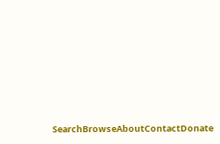SearchBrowseAboutContactDonate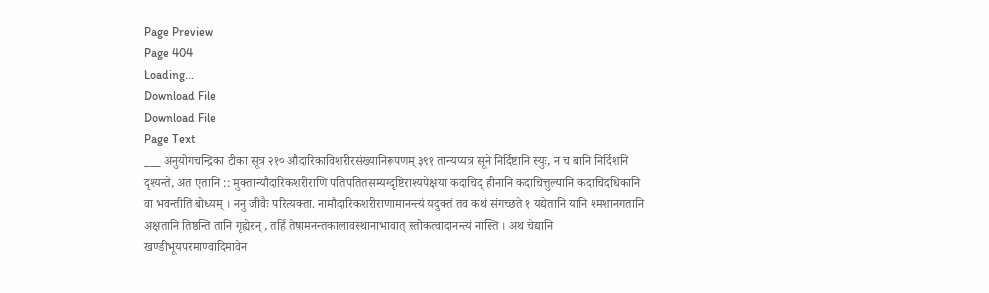Page Preview
Page 404
Loading...
Download File
Download File
Page Text
___ अनुयोगचन्द्रिका टीका सूत्र २१० औदारिकाविशरीरसंख्यानिरूपणम् ३९१ तान्यप्यत्र सूने निर्दिष्टानि स्युः, न च बानि निर्दिशनि दृश्यन्ते, अत एतानि :: मुक्तान्यौदारिकशरीराणि पतिपतितसम्यग्दृष्टिराश्यपेक्षया कदाचिद् हीनानि कदाचित्तुल्यानि कदाचिदधिकानि वा भवन्तीति बोध्यम् । ननु जीवैः परित्यक्ता. नामौदारिकशरीराणामानन्त्यं यदुक्तं तव कथं संगच्छते १ यद्येतानि यानि श्मशानगतानि अक्षतानि तिष्ठन्ति तानि गृह्येरन् , तर्हि तेषामनन्तकालावस्थानाभावात् स्तोकत्वादानन्त्यं नास्ति । अथ चेद्यानि खण्डीभूयपरमाण्वादिमावेन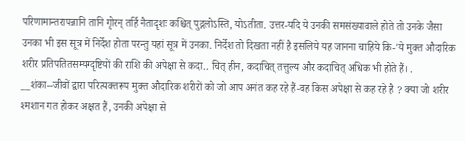परिणामान्तरापन्नानि तानि गृोरन् तर्हि नैतादृशः कश्चित् पुद्गलोऽस्ति, योऽतीता. उत्तर-यदि ये उनकी समसंख्यावाले होते तो उनके जैसा उनका भी इस सूत्र में निर्देश होता परन्तु यहां सूत्र में उनका. निर्देश तो दिखता नहीं है इसलिये यह जानना चाहिये कि-'ये मुक्त औदारिक शरीर प्रतिपतितसम्यग्दृष्टियों की राशि की अपेक्षा से कदा.. चित् हीन, कदाचित् तत्तुल्य और कदाचित् अधिक भी होते हैं। . __शंका--जीवों द्वारा परित्यक्तरूप मुक्त औदारिक शरीरों को जो आप अनंत कह रहे हैं-वह किस अपेक्षा से कह रहे है ? क्या जो शरीर श्मशान गत होकर अक्षत हैं, उनकी अपेक्षा से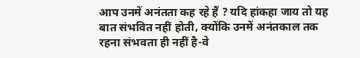आप उनमें अनंतता कह रहे हैं ? यदि हांकहा जाय तो यह बात संभवित नहीं होती, क्योंकि उनमें अनंतकाल तक रहना संभवता ही नहीं है-वे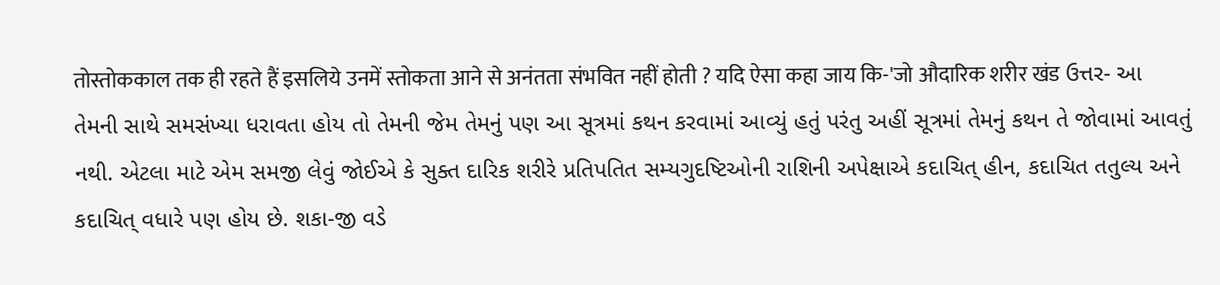तोस्तोककाल तक ही रहते हैं इसलिये उनमें स्तोकता आने से अनंतता संभवित नहीं होती ? यदि ऐसा कहा जाय कि-'जो औदारिक शरीर खंड ઉત્તર- આ તેમની સાથે સમસંખ્યા ધરાવતા હોય તો તેમની જેમ તેમનું પણ આ સૂત્રમાં કથન કરવામાં આવ્યું હતું પરંતુ અહીં સૂત્રમાં તેમનું કથન તે જોવામાં આવતું નથી. એટલા માટે એમ સમજી લેવું જોઈએ કે સુક્ત દારિક શરીરે પ્રતિપતિત સમ્યગુદષ્ટિઓની રાશિની અપેક્ષાએ કદાચિત્ હીન, કદાચિત તતુલ્ય અને કદાચિત્ વધારે પણ હોય છે. શકા-જી વડે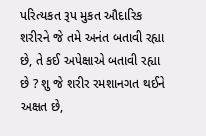પરિત્યકત રૂપ મુકત ઔદારિક શરીરને જે તમે અનંત બતાવી રહ્યા છે, તે કઈ અપેક્ષાએ બતાવી રહ્યા છે ? શુ જે શરીર રમશાનગત થઈને અક્ષત છે,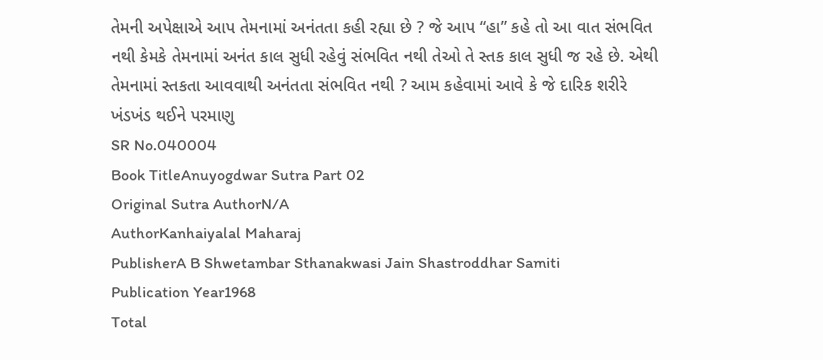તેમની અપેક્ષાએ આપ તેમનામાં અનંતતા કહી રહ્યા છે ? જે આપ “હા” કહે તો આ વાત સંભવિત નથી કેમકે તેમનામાં અનંત કાલ સુધી રહેવું સંભવિત નથી તેઓ તે સ્તક કાલ સુધી જ રહે છે. એથી તેમનામાં સ્તકતા આવવાથી અનંતતા સંભવિત નથી ? આમ કહેવામાં આવે કે જે દારિક શરીરે ખંડખંડ થઈને પરમાણુ
SR No.040004
Book TitleAnuyogdwar Sutra Part 02
Original Sutra AuthorN/A
AuthorKanhaiyalal Maharaj
PublisherA B Shwetambar Sthanakwasi Jain Shastroddhar Samiti
Publication Year1968
Total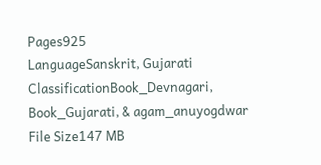Pages925
LanguageSanskrit, Gujarati
ClassificationBook_Devnagari, Book_Gujarati, & agam_anuyogdwar
File Size147 MB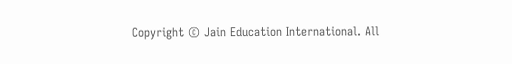Copyright © Jain Education International. All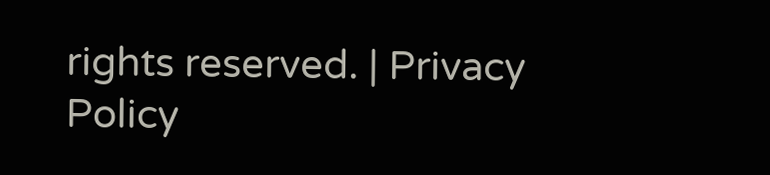rights reserved. | Privacy Policy